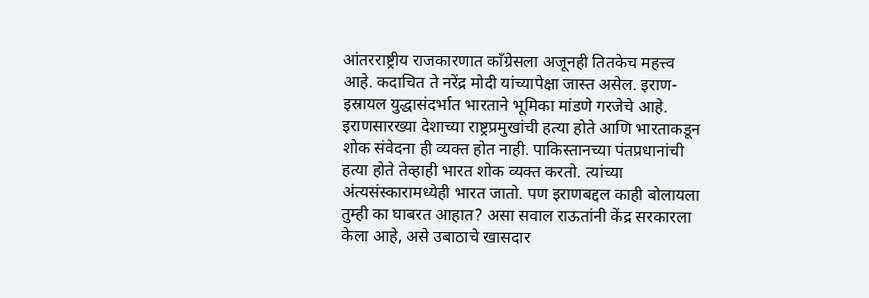आंतरराष्ट्रीय राजकारणात काँग्रेसला अजूनही तितकेच महत्त्व आहे. कदाचित ते नरेंद्र मोदी यांच्यापेक्षा जास्त असेल. इराण-इस्रायल युद्धासंदर्भात भारताने भूमिका मांडणे गरजेचे आहे. इराणसारख्या देशाच्या राष्ट्रप्रमुखांची हत्या होते आणि भारताकडून शोक संवेदना ही व्यक्त होत नाही. पाकिस्तानच्या पंतप्रधानांची हत्या होते तेव्हाही भारत शोक व्यक्त करतो. त्यांच्या अंत्यसंस्कारामध्येही भारत जातो. पण इराणबद्दल काही बोलायला तुम्ही का घाबरत आहात? असा सवाल राऊतांनी केंद्र सरकारला केला आहे, असे उबाठाचे खासदार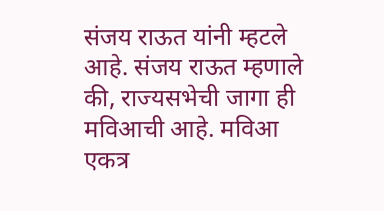संजय राऊत यांनी म्हटले आहे. संजय राऊत म्हणाले की, राज्यसभेची जागा ही मविआची आहे. मविआ एकत्र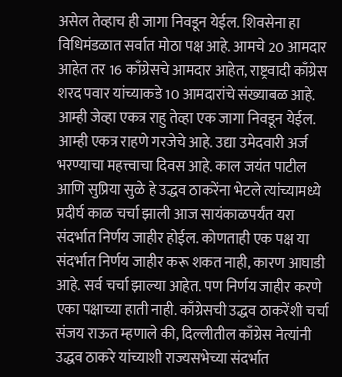असेल तेव्हाच ही जागा निवडून येईल. शिवसेना हा विधिमंडळात सर्वात मोठा पक्ष आहे. आमचे 20 आमदार आहेत तर 16 काँग्रेसचे आमदार आहेत, राष्ट्रवादी काँग्रेस शरद पवार यांच्याकडे 10 आमदारांचे संख्याबळ आहे. आम्ही जेव्हा एकत्र राहु तेव्हा एक जागा निवडून येईल. आम्ही एकत्र राहणे गरजेचे आहे. उद्या उमेदवारी अर्ज भरण्याचा महत्त्वाचा दिवस आहे. काल जयंत पाटील आणि सुप्रिया सुळे हे उद्धव ठाकरेंना भेटले त्यांच्यामध्ये प्रदीर्घ काळ चर्चा झाली आज सायंकाळपर्यंत यरा संदर्भात निर्णय जाहीर होईल. कोणताही एक पक्ष या संदर्भात निर्णय जाहीर करू शकत नाही, कारण आघाडी आहे. सर्व चर्चा झाल्या आहेत. पण निर्णय जाहीर करणे एका पक्षाच्या हाती नाही. काँग्रेसची उद्धव ठाकरेंशी चर्चा संजय राऊत म्हणाले की, दिल्लीतील काँग्रेस नेत्यांनी उद्धव ठाकरे यांच्याशी राज्यसभेच्या संदर्भात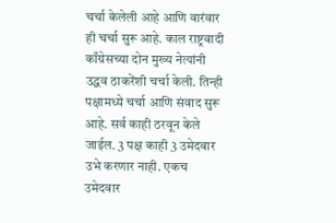चर्चा केलेली आहे आणि वारंवार ही चर्चा सुरू आहे. काल राष्ट्रवादी काँग्रेसच्या दोन मुख्य नेत्यांनी उद्धव ठाकरेंशी चर्चा केली. तिन्ही पक्षामध्ये चर्चा आणि संवाद सुरू आहे. सर्व काही ठरवून केले जाईल. 3 पक्ष काही 3 उमेदवार उभे करणार नाही. एकच उमेदवार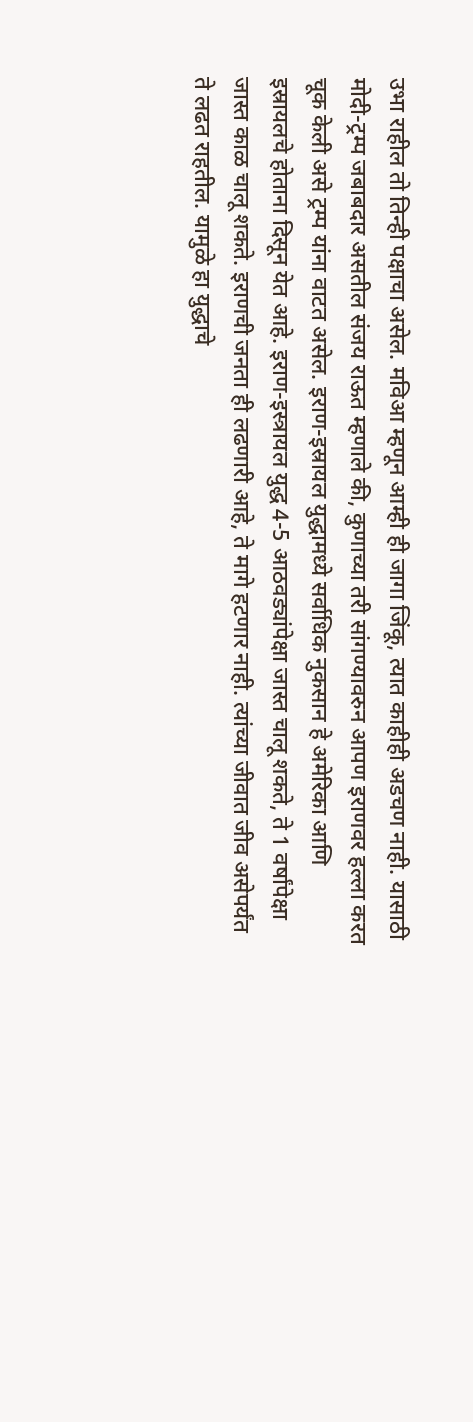उभा राहील तो तिन्ही पक्षाचा असेल. मविआ म्हणून आम्ही ही जागा जिंकू, त्यात काहीही अडचण नाही. यासाठी मोदी-ट्रम्प जबाबदार असतील संजय राऊत म्हणाले की, कुणाच्या तरी सांगण्यावरुन आपण इराणवर हल्ला करत चूक केली असे ट्रम्प यांना वाटत असेल. इराण-इस्रायल युद्धामध्ये सर्वाधिक नुकसान हे अमेरिका आणि इस्रायलचे होताना दिसून येत आहे. इराण-इस्त्रायल युद्ध 4-5 आठवड्यांपेक्षा जास्त चालू शकते, ते 1 वर्षांपेक्षा जास्त काळ चालू शकते. इराणची जनता ही लढणारी आहे, ते मागे हटणार नाही. त्यांच्या जीवात जीव असेपर्यंत ते लढत राहतील. यामुळे हा युद्धाचे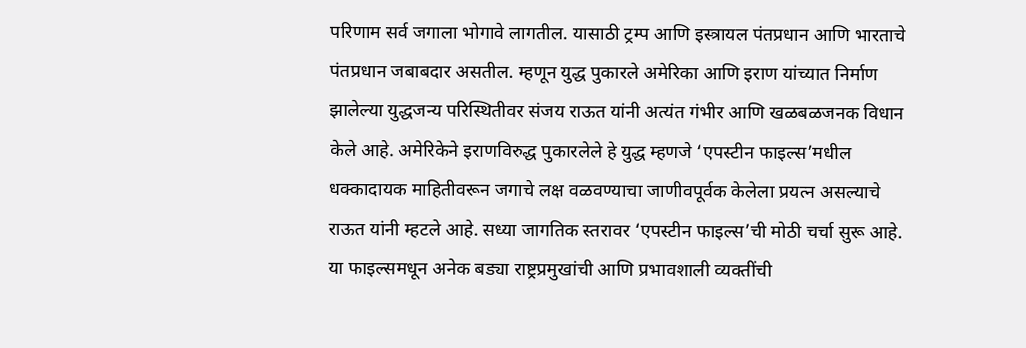परिणाम सर्व जगाला भोगावे लागतील. यासाठी ट्रम्प आणि इस्त्रायल पंतप्रधान आणि भारताचे पंतप्रधान जबाबदार असतील. म्हणून युद्ध पुकारले अमेरिका आणि इराण यांच्यात निर्माण झालेल्या युद्धजन्य परिस्थितीवर संजय राऊत यांनी अत्यंत गंभीर आणि खळबळजनक विधान केले आहे. अमेरिकेने इराणविरुद्ध पुकारलेले हे युद्ध म्हणजे ‘एपस्टीन फाइल्स’मधील धक्कादायक माहितीवरून जगाचे लक्ष वळवण्याचा जाणीवपूर्वक केलेला प्रयत्न असल्याचे राऊत यांनी म्हटले आहे. सध्या जागतिक स्तरावर ‘एपस्टीन फाइल्स’ची मोठी चर्चा सुरू आहे. या फाइल्समधून अनेक बड्या राष्ट्रप्रमुखांची आणि प्रभावशाली व्यक्तींची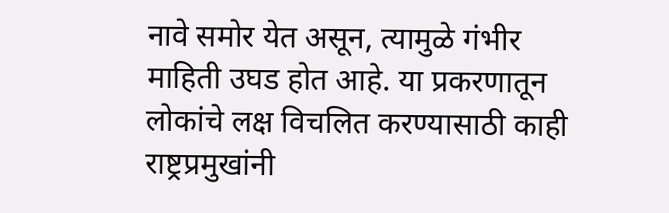नावे समोर येत असून, त्यामुळे गंभीर माहिती उघड होत आहे. या प्रकरणातून लोकांचे लक्ष विचलित करण्यासाठी काही राष्ट्रप्रमुखांनी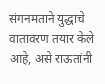संगनमताने युद्धाचे वातावरण तयार केले आहे, असे राऊतांनी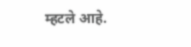म्हटले आहे.